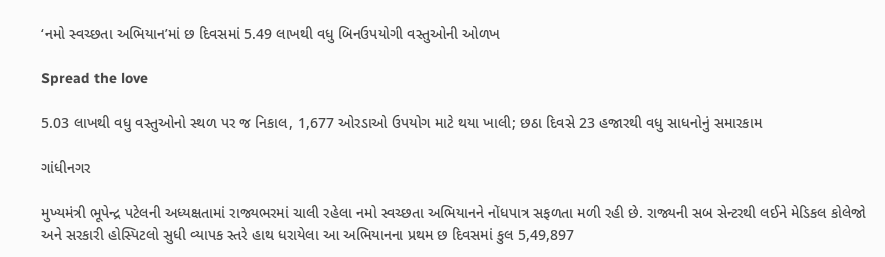‘નમો સ્વચ્છતા અભિયાન’માં છ દિવસમાં 5.49 લાખથી વધુ બિનઉપયોગી વસ્તુઓની ઓળખ

Spread the love

5.03 લાખથી વધુ વસ્તુઓનો સ્થળ પર જ નિકાલ, 1,677 ઓરડાઓ ઉપયોગ માટે થયા ખાલી; છઠા દિવસે 23 હજારથી વધુ સાધનોનું સમારકામ

ગાંધીનગર

મુખ્યમંત્રી ભૂપેન્દ્ર પટેલની અધ્યક્ષતામાં રાજ્યભરમાં ચાલી રહેલા નમો સ્વચ્છતા અભિયાનને નોંધપાત્ર સફળતા મળી રહી છે. રાજ્યની સબ સેન્ટરથી લઈને મેડિકલ કોલેજો અને સરકારી હોસ્પિટલો સુધી વ્યાપક સ્તરે હાથ ધરાયેલા આ અભિયાનના પ્રથમ છ દિવસમાં કુલ 5,49,897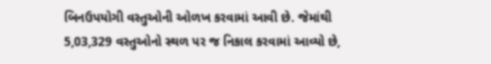બિનઉપયોગી વસ્તુઓની ઓળખ કરવામાં આવી છે. જેમાંથી 5,03,329 વસ્તુઓનો સ્થળ પર જ નિકાલ કરવામાં આવ્યો છે,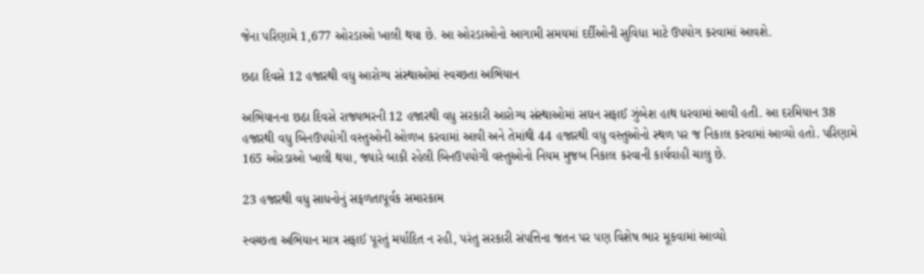જેના પરિણામે 1,677 ઓરડાઓ ખાલી થયા છે. આ ઓરડાઓનો આગામી સમયમાં દર્દીઓની સુવિધા માટે ઉપયોગ કરવામાં આવશે.

છઠા દિવસે 12 હજારથી વધુ આરોગ્ય સંસ્થાઓમાં સ્વચ્છતા અભિયાન

અભિયાનના છઠા દિવસે રાજ્યભરની 12 હજારથી વધુ સરકારી આરોગ્ય સંસ્થાઓમાં સઘન સફાઈ ઝુંબેશ હાથ ધરવામાં આવી હતી. આ દરમિયાન 38 હજારથી વધુ બિનઉપયોગી વસ્તુઓની ઓળખ કરવામાં આવી અને તેમાંથી 44 હજારથી વધુ વસ્તુઓનો સ્થળ પર જ નિકાલ કરવામાં આવ્યો હતો. પરિણામે 165 ઓરડાઓ ખાલી થયા, જ્યારે બાકી રહેલી બિનઉપયોગી વસ્તુઓનો નિયમ મુજબ નિકાલ કરવાની કાર્યવાહી ચાલુ છે.

23 હજારથી વધુ સાધનોનું સફળતાપૂર્વક સમારકામ

સ્વચ્છતા અભિયાન માત્ર સફાઈ પૂરતું મર્યાદિત ન રહી, પરંતુ સરકારી સંપત્તિના જતન પર પણ વિશેષ ભાર મૂકવામાં આવ્યો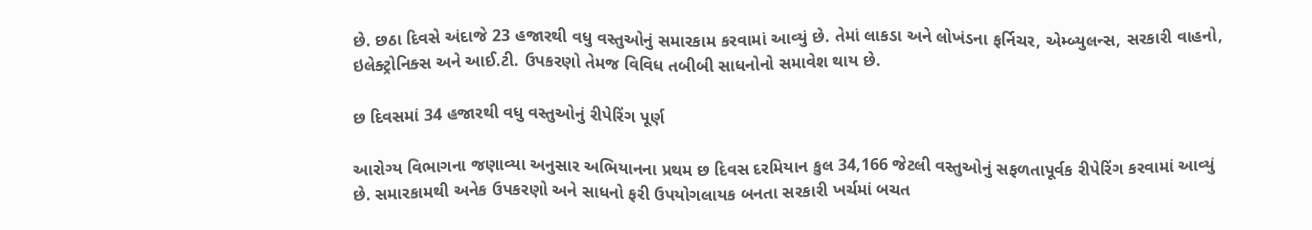છે. છઠા દિવસે અંદાજે 23 હજારથી વધુ વસ્તુઓનું સમારકામ કરવામાં આવ્યું છે. તેમાં લાકડા અને લોખંડના ફર્નિચર, એમ્બ્યુલન્સ, સરકારી વાહનો, ઇલેક્ટ્રોનિક્સ અને આઈ.ટી. ઉપકરણો તેમજ વિવિધ તબીબી સાધનોનો સમાવેશ થાય છે.

છ દિવસમાં 34 હજારથી વધુ વસ્તુઓનું રીપેરિંગ પૂર્ણ

આરોગ્ય વિભાગના જણાવ્યા અનુસાર અભિયાનના પ્રથમ છ દિવસ દરમિયાન કુલ 34,166 જેટલી વસ્તુઓનું સફળતાપૂર્વક રીપેરિંગ કરવામાં આવ્યું છે. સમારકામથી અનેક ઉપકરણો અને સાધનો ફરી ઉપયોગલાયક બનતા સરકારી ખર્ચમાં બચત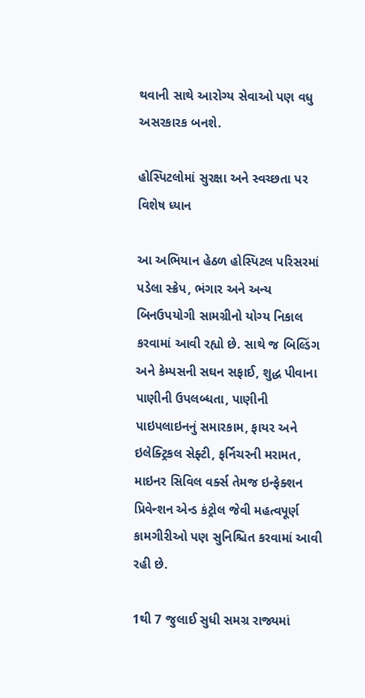થવાની સાથે આરોગ્ય સેવાઓ પણ વધુ અસરકારક બનશે.

હોસ્પિટલોમાં સુરક્ષા અને સ્વચ્છતા પર વિશેષ ધ્યાન

આ અભિયાન હેઠળ હોસ્પિટલ પરિસરમાં પડેલા સ્ક્રેપ, ભંગાર અને અન્ય બિનઉપયોગી સામગ્રીનો યોગ્ય નિકાલ કરવામાં આવી રહ્યો છે. સાથે જ બિલ્ડિંગ અને કેમ્પસની સઘન સફાઈ, શુદ્ધ પીવાના પાણીની ઉપલબ્ધતા, પાણીની પાઇપલાઇનનું સમારકામ, ફાયર અને ઇલેક્ટ્રિકલ સેફ્ટી, ફર્નિચરની મરામત, માઇનર સિવિલ વર્ક્સ તેમજ ઇન્ફેક્શન પ્રિવેન્શન એન્ડ કંટ્રોલ જેવી મહત્વપૂર્ણ કામગીરીઓ પણ સુનિશ્ચિત કરવામાં આવી રહી છે.

1થી 7 જુલાઈ સુધી સમગ્ર રાજ્યમાં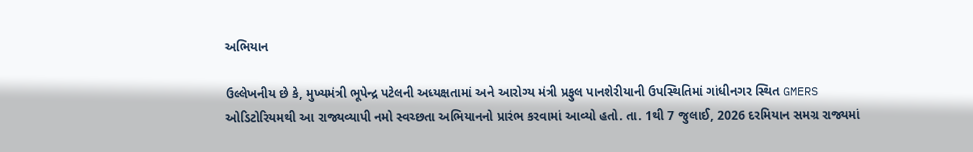અભિયાન

ઉલ્લેખનીય છે કે, મુખ્યમંત્રી ભૂપેન્દ્ર પટેલની અધ્યક્ષતામાં અને આરોગ્ય મંત્રી પ્રફુલ પાનશેરીયાની ઉપસ્થિતિમાં ગાંધીનગર સ્થિત GMERS ઓડિટોરિયમથી આ રાજ્યવ્યાપી નમો સ્વચ્છતા અભિયાનનો પ્રારંભ કરવામાં આવ્યો હતો. તા. 1થી 7 જુલાઈ, 2026 દરમિયાન સમગ્ર રાજ્યમાં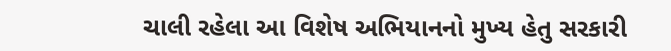ચાલી રહેલા આ વિશેષ અભિયાનનો મુખ્ય હેતુ સરકારી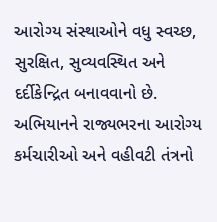આરોગ્ય સંસ્થાઓને વધુ સ્વચ્છ, સુરક્ષિત, સુવ્યવસ્થિત અને દર્દીકેન્દ્રિત બનાવવાનો છે. અભિયાનને રાજ્યભરના આરોગ્ય કર્મચારીઓ અને વહીવટી તંત્રનો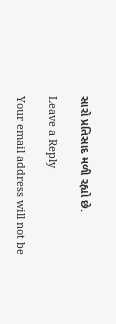સારો પ્રતિસાદ મળી રહ્યો છે.

Leave a Reply

Your email address will not be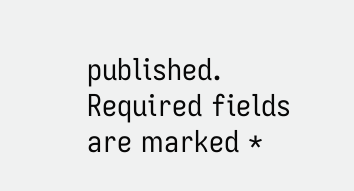published. Required fields are marked *